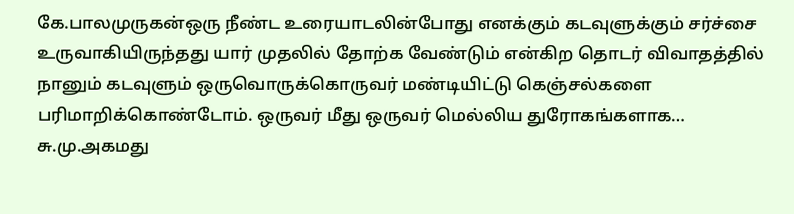கே.பாலமுருகன்ஒரு நீண்ட உரையாடலின்போது எனக்கும் கடவுளுக்கும் சர்ச்சை உருவாகியிருந்தது யார் முதலில் தோற்க வேண்டும் என்கிற தொடர் விவாதத்தில் நானும் கடவுளும் ஒருவொருக்கொருவர் மண்டியிட்டு கெஞ்சல்களை பரிமாறிக்கொண்டோம். ஒருவர் மீது ஒருவர் மெல்லிய துரோகங்களாக…
சு.மு.அகமது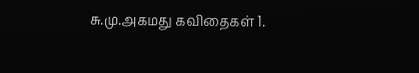சு.மு.அகமது கவிதைகள் 1.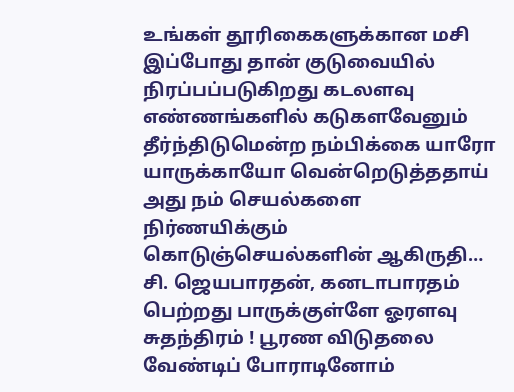உங்கள் தூரிகைகளுக்கான மசி இப்போது தான் குடுவையில் நிரப்பப்படுகிறது கடலளவு எண்ணங்களில் கடுகளவேனும் தீர்ந்திடுமென்ற நம்பிக்கை யாரோ யாருக்காயோ வென்றெடுத்ததாய் அது நம் செயல்களை நிர்ணயிக்கும் கொடுஞ்செயல்களின் ஆகிருதி…
சி. ஜெயபாரதன், கனடாபாரதம் பெற்றது பாருக்குள்ளே ஓரளவு சுதந்திரம் ! பூரண விடுதலை வேண்டிப் போராடினோம்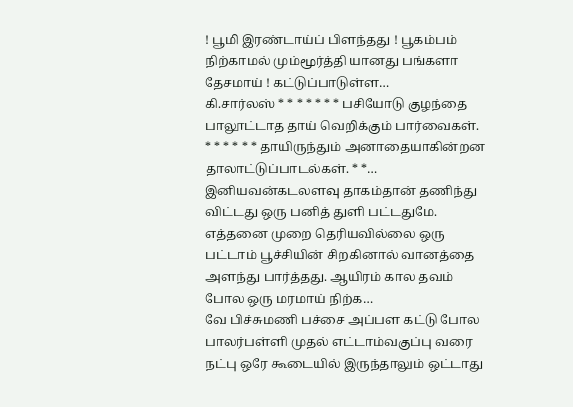! பூமி இரண்டாய்ப் பிளந்தது ! பூகம்பம் நிற்காமல் மும்மூர்த்தி யானது பங்களா தேசமாய் ! கட்டுப்பாடுள்ள…
கி.சார்லஸ் * * * * * * * பசியோடு குழந்தை பாலூட்டாத தாய் வெறிக்கும் பார்வைகள். * * * * * * தாயிருந்தும் அனாதையாகின்றன தாலாட்டுப்பாடல்கள். * *…
இனியவன்கடலளவு தாகம்தான் தணிந்து விட்டது ஒரு பனித் துளி பட்டதுமே. எத்தனை முறை தெரியவில்லை ஒரு பட்டாம் பூச்சியின் சிறகினால் வானத்தை அளந்து பார்த்தது. ஆயிரம் கால தவம் போல ஒரு மரமாய் நிற்க…
வே பிச்சுமணி பச்சை அப்பள கட்டு போல பாலர்பள்ளி முதல் எட்டாம்வகுப்பு வரை நட்பு ஒரே கூடையில் இருந்தாலும் ஒட்டாது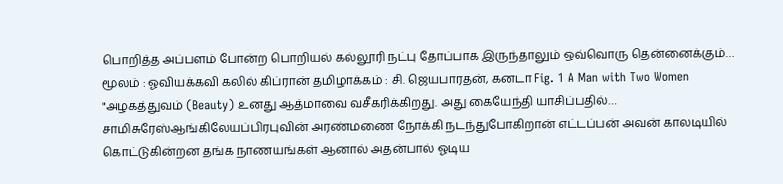பொறித்த அப்பளம் போன்ற பொறியல் கல்லூரி நட்பு தோப்பாக இருந்தாலும் ஒவ்வொரு தென்னைக்கும்…
மூலம் : ஓவியக்கவி கலில் கிப்ரான் தமிழாக்கம் : சி. ஜெயபாரதன், கனடா Fig. 1 A Man with Two Women "அழகத்துவம் (Beauty) உனது ஆத்மாவை வசீகரிக்கிறது. அது கையேந்தி யாசிப்பதில்…
சாமிசுரேஸ்ஆங்கிலேயப்பிரபுவின் அரண்மணை நோக்கி நடந்துபோகிறான் எட்டப்பன் அவன் காலடியில் கொட்டுகின்றன தங்க நாணயங்கள் ஆனால் அதன்பால் ஓடிய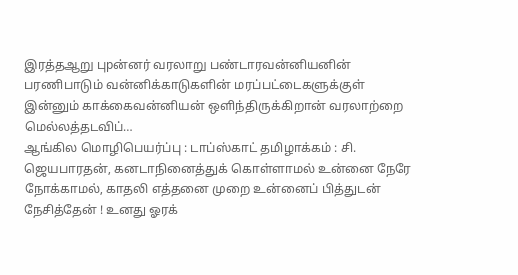இரத்தஆறு புpன்னர் வரலாறு பண்டாரவன்னியனின் பரணிபாடும் வன்னிக்காடுகளின் மரப்பட்டைகளுக்குள் இன்னும் காக்கைவன்னியன் ஒளிந்திருக்கிறான் வரலாற்றை மெல்லத்தடவிப்…
ஆங்கில மொழிபெயர்ப்பு : டாப்ஸ்காட் தமிழாக்கம் : சி. ஜெயபாரதன், கனடாநினைத்துக் கொள்ளாமல் உன்னை நேரே நோக்காமல், காதலி எத்தனை முறை உன்னைப் பித்துடன் நேசித்தேன் ! உனது ஓரக்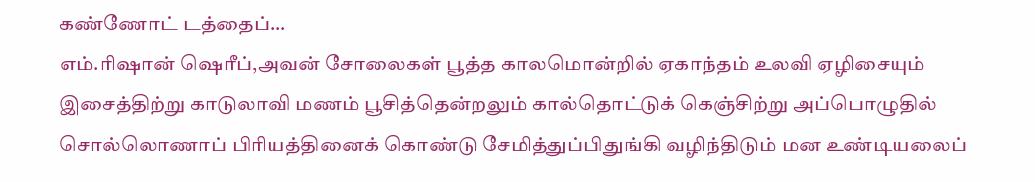கண்ணோட் டத்தைப்…
எம்.ரிஷான் ஷெரீப்,அவன் சோலைகள் பூத்த காலமொன்றில் ஏகாந்தம் உலவி ஏழிசையும் இசைத்திற்று காடுலாவி மணம் பூசித்தென்றலும் கால்தொட்டுக் கெஞ்சிற்று அப்பொழுதில் சொல்லொணாப் பிரியத்தினைக் கொண்டு சேமித்துப்பிதுங்கி வழிந்திடும் மன உண்டியலைப்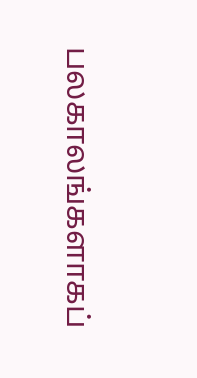பலகாலங்களாகப்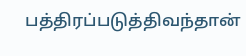பத்திரப்படுத்திவந்தான்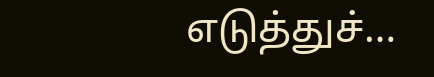எடுத்துச்…